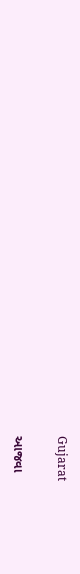Gujarat

આજવા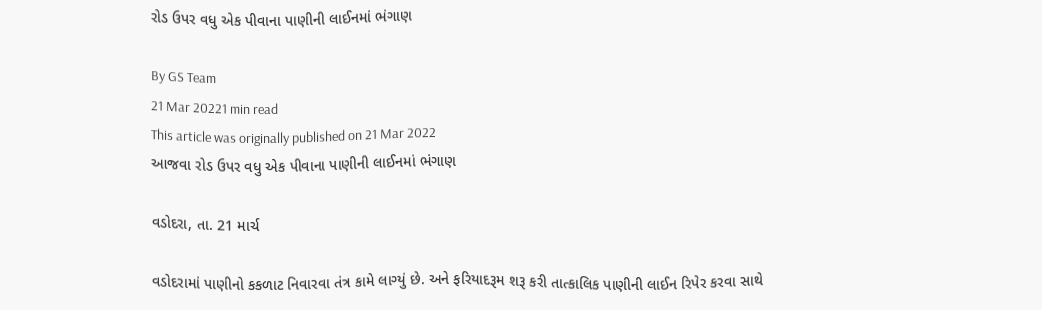રોડ ઉપર વધુ એક પીવાના પાણીની લાઈનમાં ભંગાણ

By GS Team
21 Mar 20221 min read
This article was originally published on 21 Mar 2022
આજવા રોડ ઉપર વધુ એક પીવાના પાણીની લાઈનમાં ભંગાણ

વડોદરા, તા. 21 માર્ચ

વડોદરામાં પાણીનો કકળાટ નિવારવા તંત્ર કામે લાગ્યું છે. અને ફરિયાદરૂમ શરૂ કરી તાત્કાલિક પાણીની લાઈન રિપેર કરવા સાથે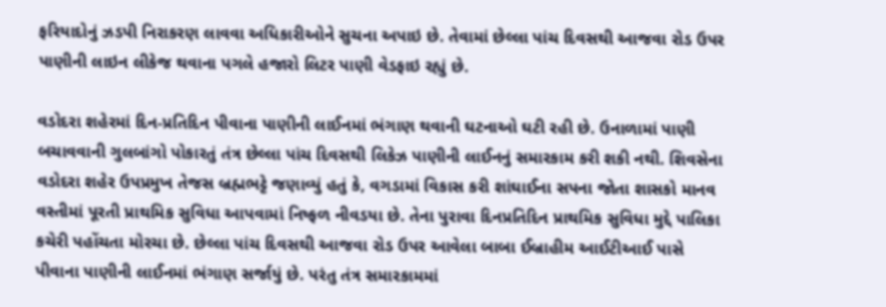ફરિયાદોનું ઝડપી નિરાકરણ લાવવા અધિકારીઓને સુચના અપાઇ છે. તેવામાં છેલ્લા પાંચ દિવસથી આજવા રોડ ઉપર પાણીની લાઇન લીકેજ થવાના પગલે હજારો લિટર પાણી વેડફાઇ રહ્યું છે.

વડોદરા શહેરમાં દિન-પ્રતિદિન પીવાના પાણીની લાઈનમાં ભંગાણ થવાની ઘટનાઓ ઘટી રહી છે. ઉનાળામાં પાણી બચાવવાની ગુલબાંગો પોકારતું તંત્ર છેલ્લા પાંચ દિવસથી લિકેઝ પાણીની લાઈનનું સમારકામ કરી શકી નથી. શિવસેના વડોદરા શહેર ઉપપ્રમુખ તેજસ બ્રહ્મભટ્ટે જણાવ્યું હતું કે, વગડામાં વિકાસ કરી શાંઘાઈના સપના જોતા શાસકો માનવ વસ્તીમાં પૂરતી પ્રાથમિક સુવિધા આપવામાં નિષ્ફળ નીવડયા છે. તેના પુરાવા દિનપ્રતિદિન પ્રાથમિક સુવિધા મુદ્દે પાલિકા કચેરી પહોંચતા મોરચા છે. છેલ્લા પાંચ દિવસથી આજવા રોડ ઉપર આવેલા બાબા ઈબ્રાહીમ આઈટીઆઈ પાસે પીવાના પાણીની લાઈનમાં ભંગાણ સર્જાયું છે. પરંતુ તંત્ર સમારકામમાં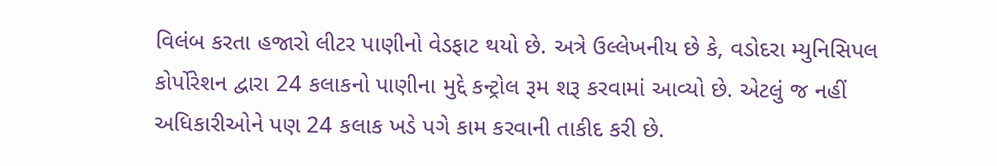વિલંબ કરતા હજારો લીટર પાણીનો વેડફાટ થયો છે. અત્રે ઉલ્લેખનીય છે કે, વડોદરા મ્યુનિસિપલ કોર્પોરેશન દ્વારા 24 કલાકનો પાણીના મુદ્દે કન્ટ્રોલ રૂમ શરૂ કરવામાં આવ્યો છે. એટલું જ નહીં અધિકારીઓને પણ 24 કલાક ખડે પગે કામ કરવાની તાકીદ કરી છે.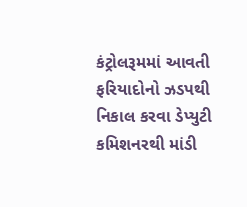કંટ્રોલરૂમમાં આવતી ફરિયાદોનો ઝડપથી નિકાલ કરવા ડેપ્યુટી કમિશનરથી માંડી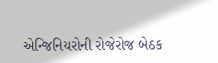એન્જિનિયરોની રોજેરોજ બેઠક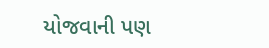યોજવાની પણ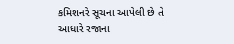કમિશનરે સૂચના આપેલી છે તે આધારે રજાના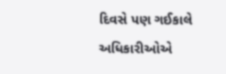દિવસે પણ ગઈકાલે અધિકારીઓએ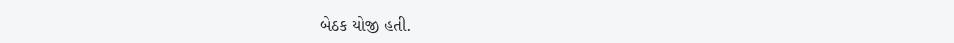બેઠક યોજી હતી.